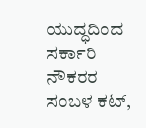ಯುದ್ಧದಿಂದ ಸರ್ಕಾರಿ ನೌಕರರ ಸಂಬಳ ಕಟ್,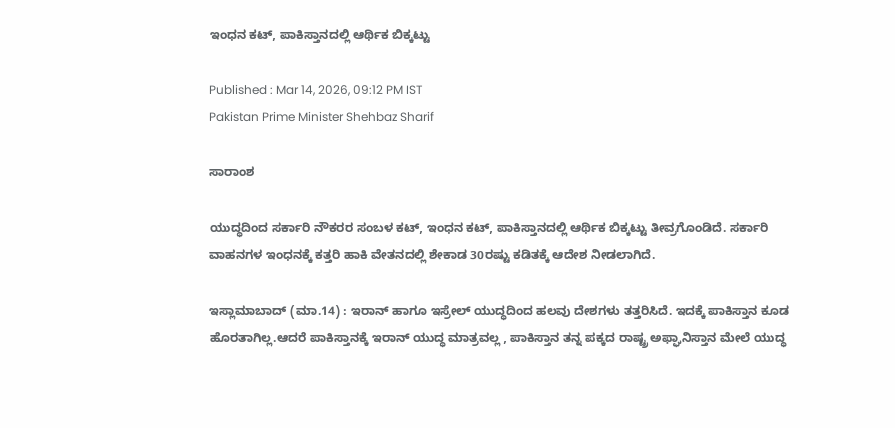ಇಂಧನ ಕಟ್, ಪಾಕಿಸ್ತಾನದಲ್ಲಿ ಆರ್ಥಿಕ ಬಿಕ್ಕಟ್ಟು

Published : Mar 14, 2026, 09:12 PM IST
Pakistan Prime Minister Shehbaz Sharif

ಸಾರಾಂಶ

ಯುದ್ಧದಿಂದ ಸರ್ಕಾರಿ ನೌಕರರ ಸಂಬಳ ಕಟ್, ಇಂಧನ ಕಟ್, ಪಾಕಿಸ್ತಾನದಲ್ಲಿ ಆರ್ಥಿಕ ಬಿಕ್ಕಟ್ಟು ತೀವ್ರಗೊಂಡಿದೆ. ಸರ್ಕಾರಿ ವಾಹನಗಳ ಇಂಧನಕ್ಕೆ ಕತ್ತರಿ ಹಾಕಿ ವೇತನದಲ್ಲಿ ಶೇಕಾಡ 30ರಷ್ಟು ಕಡಿತಕ್ಕೆ ಆದೇಶ ನೀಡಲಾಗಿದೆ.

ಇಸ್ಲಾಮಾಬಾದ್ (ಮಾ.14) : ಇರಾನ್ ಹಾಗೂ ಇಸ್ರೇಲ್ ಯುದ್ಧದಿಂದ ಹಲವು ದೇಶಗಳು ತತ್ತರಿಸಿದೆ. ಇದಕ್ಕೆ ಪಾಕಿಸ್ತಾನ ಕೂಡ ಹೊರತಾಗಿಲ್ಲ.ಆದರೆ ಪಾಕಿಸ್ತಾನಕ್ಕೆ ಇರಾನ್ ಯುದ್ಧ ಮಾತ್ರವಲ್ಲ , ಪಾಕಿಸ್ತಾನ ತನ್ನ ಪಕ್ಕದ ರಾಷ್ಟ್ರ ಅಫ್ಘಾನಿಸ್ತಾನ ಮೇಲೆ ಯುದ್ಧ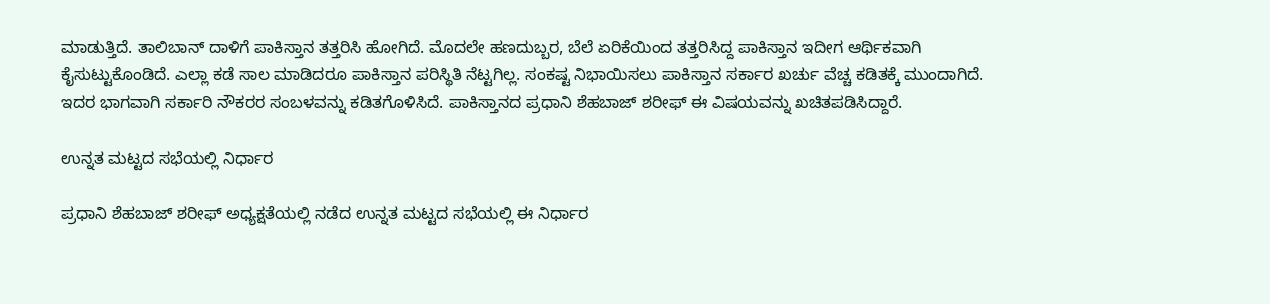ಮಾಡುತ್ತಿದೆ. ತಾಲಿಬಾನ್ ದಾಳಿಗೆ ಪಾಕಿಸ್ತಾನ ತತ್ತರಿಸಿ ಹೋಗಿದೆ. ಮೊದಲೇ ಹಣದುಬ್ಬರ, ಬೆಲೆ ಏರಿಕೆಯಿಂದ ತತ್ತರಿಸಿದ್ದ ಪಾಕಿಸ್ತಾನ ಇದೀಗ ಆರ್ಥಿಕವಾಗಿ ಕೈಸುಟ್ಟುಕೊಂಡಿದೆ. ಎಲ್ಲಾ ಕಡೆ ಸಾಲ ಮಾಡಿದರೂ ಪಾಕಿಸ್ತಾನ ಪರಿಸ್ಥಿತಿ ನೆಟ್ಟಗಿಲ್ಲ. ಸಂಕಷ್ಟ ನಿಭಾಯಿಸಲು ಪಾಕಿಸ್ತಾನ ಸರ್ಕಾರ ಖರ್ಚು ವೆಚ್ಚ ಕಡಿತಕ್ಕೆ ಮುಂದಾಗಿದೆ. ಇದರ ಭಾಗವಾಗಿ ಸರ್ಕಾರಿ ನೌಕರರ ಸಂಬಳವನ್ನು ಕಡಿತಗೊಳಿಸಿದೆ. ಪಾಕಿಸ್ತಾನದ ಪ್ರಧಾನಿ ಶೆಹಬಾಜ್ ಶರೀಫ್ ಈ ವಿಷಯವನ್ನು ಖಚಿತಪಡಿಸಿದ್ದಾರೆ.

ಉನ್ನತ ಮಟ್ಟದ ಸಭೆಯಲ್ಲಿ ನಿರ್ಧಾರ

ಪ್ರಧಾನಿ ಶೆಹಬಾಜ್ ಶರೀಫ್ ಅಧ್ಯಕ್ಷತೆಯಲ್ಲಿ ನಡೆದ ಉನ್ನತ ಮಟ್ಟದ ಸಭೆಯಲ್ಲಿ ಈ ನಿರ್ಧಾರ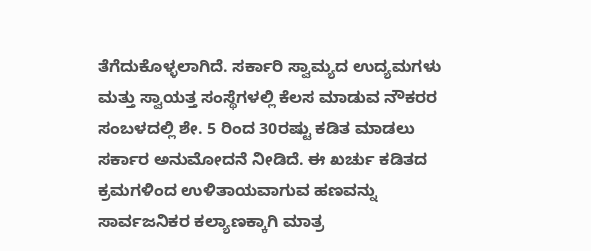ತೆಗೆದುಕೊಳ್ಳಲಾಗಿದೆ. ಸರ್ಕಾರಿ ಸ್ವಾಮ್ಯದ ಉದ್ಯಮಗಳು ಮತ್ತು ಸ್ವಾಯತ್ತ ಸಂಸ್ಥೆಗಳಲ್ಲಿ ಕೆಲಸ ಮಾಡುವ ನೌಕರರ ಸಂಬಳದಲ್ಲಿ ಶೇ. 5 ರಿಂದ 30ರಷ್ಟು ಕಡಿತ ಮಾಡಲು ಸರ್ಕಾರ ಅನುಮೋದನೆ ನೀಡಿದೆ. ಈ ಖರ್ಚು ಕಡಿತದ ಕ್ರಮಗಳಿಂದ ಉಳಿತಾಯವಾಗುವ ಹಣವನ್ನು ಸಾರ್ವಜನಿಕರ ಕಲ್ಯಾಣಕ್ಕಾಗಿ ಮಾತ್ರ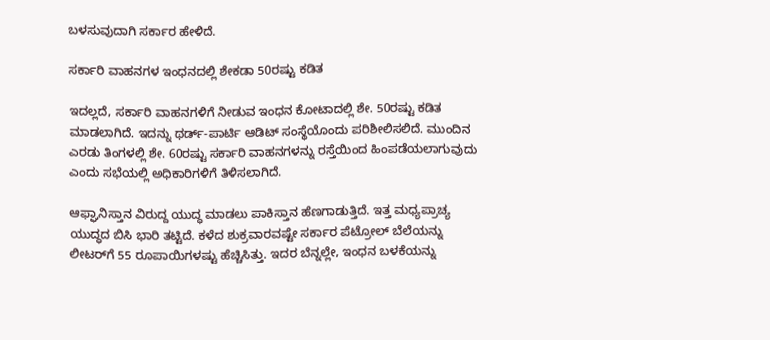ಬಳಸುವುದಾಗಿ ಸರ್ಕಾರ ಹೇಳಿದೆ.

ಸರ್ಕಾರಿ ವಾಹನಗಳ ಇಂಧನದಲ್ಲಿ ಶೇಕಡಾ 50ರಷ್ಟು ಕಡಿತ

ಇದಲ್ಲದೆ, ಸರ್ಕಾರಿ ವಾಹನಗಳಿಗೆ ನೀಡುವ ಇಂಧನ ಕೋಟಾದಲ್ಲಿ ಶೇ. 50ರಷ್ಟು ಕಡಿತ ಮಾಡಲಾಗಿದೆ. ಇದನ್ನು ಥರ್ಡ್-ಪಾರ್ಟಿ ಆಡಿಟ್ ಸಂಸ್ಥೆಯೊಂದು ಪರಿಶೀಲಿಸಲಿದೆ. ಮುಂದಿನ ಎರಡು ತಿಂಗಳಲ್ಲಿ ಶೇ. 60ರಷ್ಟು ಸರ್ಕಾರಿ ವಾಹನಗಳನ್ನು ರಸ್ತೆಯಿಂದ ಹಿಂಪಡೆಯಲಾಗುವುದು ಎಂದು ಸಭೆಯಲ್ಲಿ ಅಧಿಕಾರಿಗಳಿಗೆ ತಿಳಿಸಲಾಗಿದೆ.

ಆಫ್ಘಾನಿಸ್ತಾನ ವಿರುದ್ದ ಯುದ್ಧ ಮಾಡಲು ಪಾಕಿಸ್ತಾನ ಹೆಣಗಾಡುತ್ತಿದೆ. ಇತ್ತ ಮಧ್ಯಪ್ರಾಚ್ಯ ಯುದ್ಧದ ಬಿಸಿ ಭಾರಿ ತಟ್ಟಿದೆ. ಕಳೆದ ಶುಕ್ರವಾರವಷ್ಟೇ ಸರ್ಕಾರ ಪೆಟ್ರೋಲ್ ಬೆಲೆಯನ್ನು ಲೀಟರ್‌ಗೆ 55 ರೂಪಾಯಿಗಳಷ್ಟು ಹೆಚ್ಚಿಸಿತ್ತು. ಇದರ ಬೆನ್ನಲ್ಲೇ, ಇಂಧನ ಬಳಕೆಯನ್ನು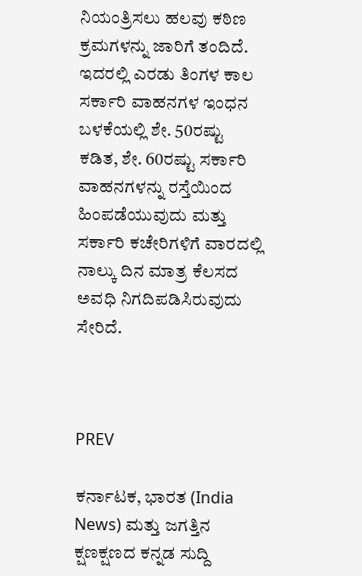ನಿಯಂತ್ರಿಸಲು ಹಲವು ಕಠಿಣ ಕ್ರಮಗಳನ್ನು ಜಾರಿಗೆ ತಂದಿದೆ. ಇದರಲ್ಲಿ ಎರಡು ತಿಂಗಳ ಕಾಲ ಸರ್ಕಾರಿ ವಾಹನಗಳ ಇಂಧನ ಬಳಕೆಯಲ್ಲಿ ಶೇ. 50ರಷ್ಟು ಕಡಿತ, ಶೇ. 60ರಷ್ಟು ಸರ್ಕಾರಿ ವಾಹನಗಳನ್ನು ರಸ್ತೆಯಿಂದ ಹಿಂಪಡೆಯುವುದು ಮತ್ತು ಸರ್ಕಾರಿ ಕಚೇರಿಗಳಿಗೆ ವಾರದಲ್ಲಿ ನಾಲ್ಕು ದಿನ ಮಾತ್ರ ಕೆಲಸದ ಅವಧಿ ನಿಗದಿಪಡಿಸಿರುವುದು ಸೇರಿದೆ.



PREV

ಕರ್ನಾಟಕ, ಭಾರತ (India News) ಮತ್ತು ಜಗತ್ತಿನ ಕ್ಷಣಕ್ಷಣದ ಕನ್ನಡ ಸುದ್ದಿ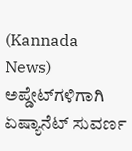(Kannada News) ಅಪ್ಡೇಟ್‌ಗಳಿಗಾಗಿ ಏಷ್ಯಾನೆಟ್ ಸುವರ್ಣ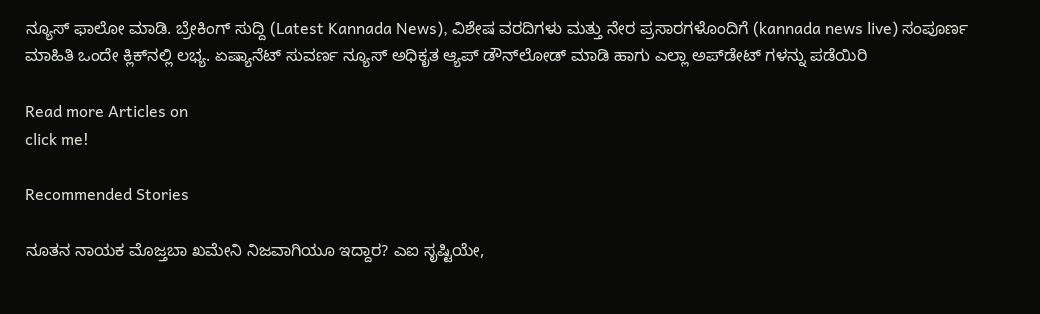ನ್ಯೂಸ್‌ ಫಾಲೋ ಮಾಡಿ. ಬ್ರೇಕಿಂಗ್ ಸುದ್ದಿ (Latest Kannada News), ವಿಶೇಷ ವರದಿಗಳು ಮತ್ತು ನೇರ ಪ್ರಸಾರಗಳೊಂದಿಗೆ (kannada news live) ಸಂಪೂರ್ಣ ಮಾಹಿತಿ ಒಂದೇ ಕ್ಲಿಕ್‌ನಲ್ಲಿ ಲಭ್ಯ. ಏಷ್ಯಾನೆಟ್ ಸುವರ್ಣ ನ್ಯೂಸ್ ಅಧಿಕೃತ ಆ್ಯಪ್ ಡೌನ್‌ಲೋಡ್ ಮಾಡಿ ಹಾಗು ಎಲ್ಲಾ ಅಪ್‌ಡೇಟ್ ಗಳನ್ನು ಪಡೆಯಿರಿ

Read more Articles on
click me!

Recommended Stories

ನೂತನ ನಾಯಕ ಮೊಜ್ತಬಾ ಖಮೇನಿ ನಿಜವಾಗಿಯೂ ಇದ್ದಾರ? ಎಐ ಸೃಷ್ಟಿಯೇ,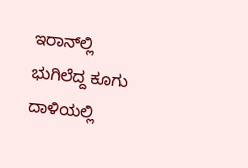ಇರಾನ್‌ಲ್ಲಿ ಭುಗಿಲೆದ್ದ ಕೂಗು
ದಾಳಿಯಲ್ಲಿ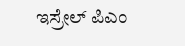ಇಸ್ರೇಲ್ ಪಿಎಂ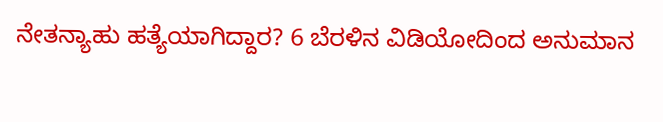ನೇತನ್ಯಾಹು ಹತ್ಯೆಯಾಗಿದ್ದಾರ? 6 ಬೆರಳಿನ ವಿಡಿಯೋದಿಂದ ಅನುಮಾನ